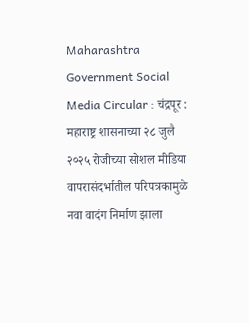Maharashtra Government Social Media Circular : चंद्रपूर : महाराष्ट्र शासनाच्या २८ जुलै २०२५ रोजीच्या सोशल मीडिया वापरासंदर्भातील परिपत्रकामुळे नवा वादंग निर्माण झाला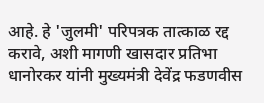आहे. हे 'जुलमी' परिपत्रक तात्काळ रद्द करावे, अशी मागणी खासदार प्रतिभा धानोरकर यांनी मुख्यमंत्री देवेंद्र फडणवीस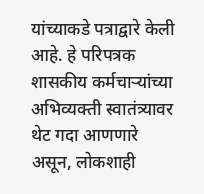यांच्याकडे पत्राद्वारे केली आहे. हे परिपत्रक शासकीय कर्मचाऱ्यांच्या अभिव्यक्ती स्वातंत्र्यावर थेट गदा आणणारे असून, लोकशाही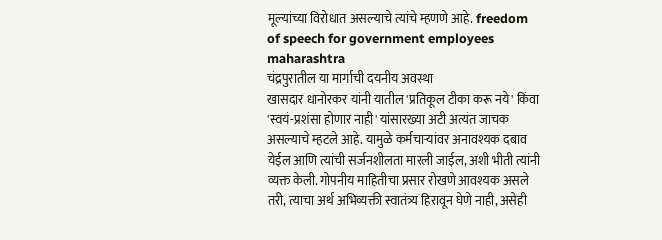मूल्यांच्या विरोधात असल्याचे त्यांचे म्हणणे आहे. freedom of speech for government employees maharashtra
चंद्रपुरातील या मार्गाची दयनीय अवस्था
खासदार धानोरकर यांनी यातील 'प्रतिकूल टीका करू नये' किंवा 'स्वयं-प्रशंसा होणार नाही' यांसारख्या अटी अत्यंत जाचक असल्याचे म्हटले आहे. यामुळे कर्मचाऱ्यांवर अनावश्यक दबाव येईल आणि त्यांची सर्जनशीलता मारली जाईल, अशी भीती त्यांनी व्यक्त केली. गोपनीय माहितीचा प्रसार रोखणे आवश्यक असले तरी, त्याचा अर्थ अभिव्यक्ती स्वातंत्र्य हिरावून घेणे नाही, असेही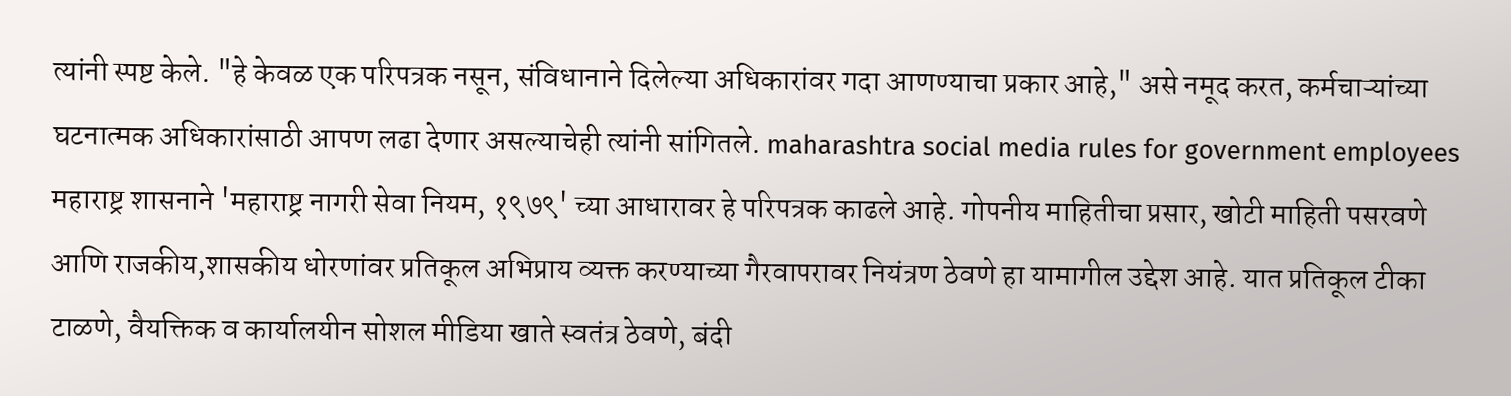त्यांनी स्पष्ट केले. "हे केवळ एक परिपत्रक नसून, संविधानाने दिलेल्या अधिकारांवर गदा आणण्याचा प्रकार आहे," असे नमूद करत, कर्मचाऱ्यांच्या घटनात्मक अधिकारांसाठी आपण लढा देणार असल्याचेही त्यांनी सांगितले. maharashtra social media rules for government employees
महाराष्ट्र शासनाने 'महाराष्ट्र नागरी सेवा नियम, १९७९' च्या आधारावर हे परिपत्रक काढले आहे. गोपनीय माहितीचा प्रसार, खोटी माहिती पसरवणे आणि राजकीय,शासकीय धोरणांवर प्रतिकूल अभिप्राय व्यक्त करण्याच्या गैरवापरावर नियंत्रण ठेवणे हा यामागील उद्देश आहे. यात प्रतिकूल टीका टाळणे, वैयक्तिक व कार्यालयीन सोशल मीडिया खाते स्वतंत्र ठेवणे, बंदी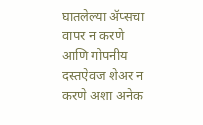घातलेल्या ॲप्सचा वापर न करणे आणि गोपनीय दस्तऐवज शेअर न करणे अशा अनेक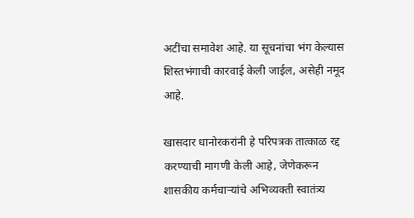अटींचा समावेश आहे. या सूचनांचा भंग केल्यास शिस्तभंगाची कारवाई केली जाईल, असेही नमूद आहे.

खासदार धानोरकरांनी हे परिपत्रक तात्काळ रद्द करण्याची मागणी केली आहे, जेणेकरून शासकीय कर्मचाऱ्यांचे अभिव्यक्ती स्वातंत्र्य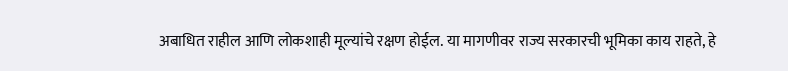अबाधित राहील आणि लोकशाही मूल्यांचे रक्षण होईल. या मागणीवर राज्य सरकारची भूमिका काय राहते, हे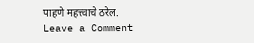पाहणे महत्त्वाचे ठरेल.
Leave a Comment